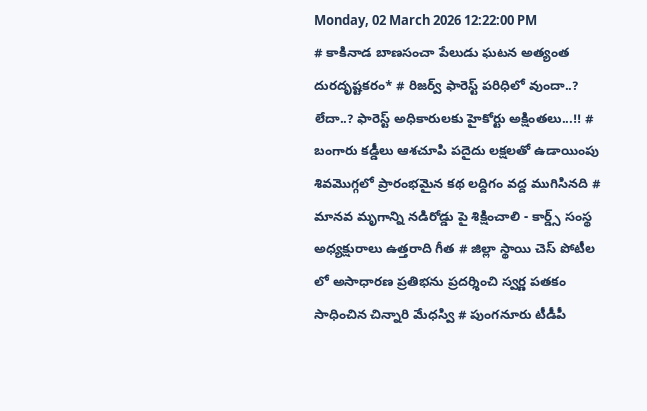Monday, 02 March 2026 12:22:00 PM
# కాకినాడ బాణసంచా పేలుడు ఘటన అత్యంత దురదృష్టకరం* # రిజర్వ్ ఫారెస్ట్ పరిధిలో వుందా..? లేదా..? ఫారెస్ట్ అధికారులకు హైకోర్టు అక్షింతలు...!! # బంగారు కడ్డీలు ఆశచూపి పదైదు లక్షలతో ఉడాయింపు శివమొగ్గలో ప్రారంభమైన కథ లద్దిగం వద్ద ముగిసినది # మానవ మృగాన్ని నడిరోడ్డు పై శిక్షించాలి - కార్డ్స్ సంస్థ అధ్యక్షురాలు ఉత్తరాది గీత # జిల్లా స్థాయి చెస్ పోటీల లో అసాధారణ ప్రతిభను ప్రదర్శించి స్వర్ణ పతకం సాధించిన చిన్నారి మేధస్వి # పుంగనూరు టీడీపీ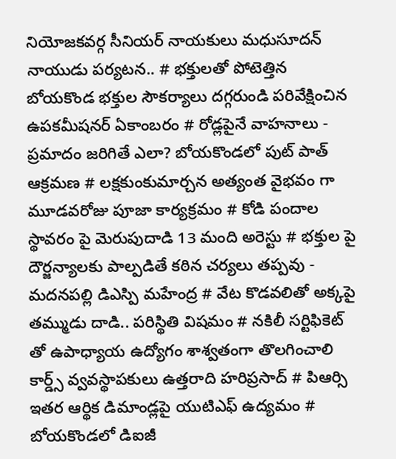నియోజకవర్గ సీనియర్ నాయకులు మధుసూదన్ నాయుడు పర్యటన.. # భక్తులతో పోటెత్తిన బోయకొండ భక్తుల సౌకర్యాలు దగ్గరుండి పరివేక్షించిన ఉపకమీషనర్ ఏకాంబరం # రోడ్లపైనే వాహనాలు - ప్రమాదం జరిగితే ఎలా? బోయకొండలో పుట్ పాత్ ఆక్రమణ # లక్షకుంకుమార్చన అత్యంత వైభవం గా మూడవరోజు పూజా కార్యక్రమం # కోడి పందాల స్థావరం పై మెరుపుదాడి 13 మంది అరెస్టు # భక్తుల పై దౌర్జన్యాలకు పాల్పడితే కఠిన చర్యలు తప్పవు - మదనపల్లి డిఎస్పి మహేంద్ర # వేట కొడవలితో అక్కపై తమ్ముడు దాడి.. పరిస్థితి విషమం # నకిలీ సర్టిఫికెట్ తో ఉపాధ్యాయ ఉద్యోగం శాశ్వతంగా తొలగించాలి కార్డ్స్ వ్వవస్థాపకులు ఉత్తరాది హరిప్రసాద్ # పిఆర్సి ఇతర ఆర్థిక డిమాండ్లపై యుటిఎఫ్ ఉద్యమం # బోయకొండలో డిఐజీ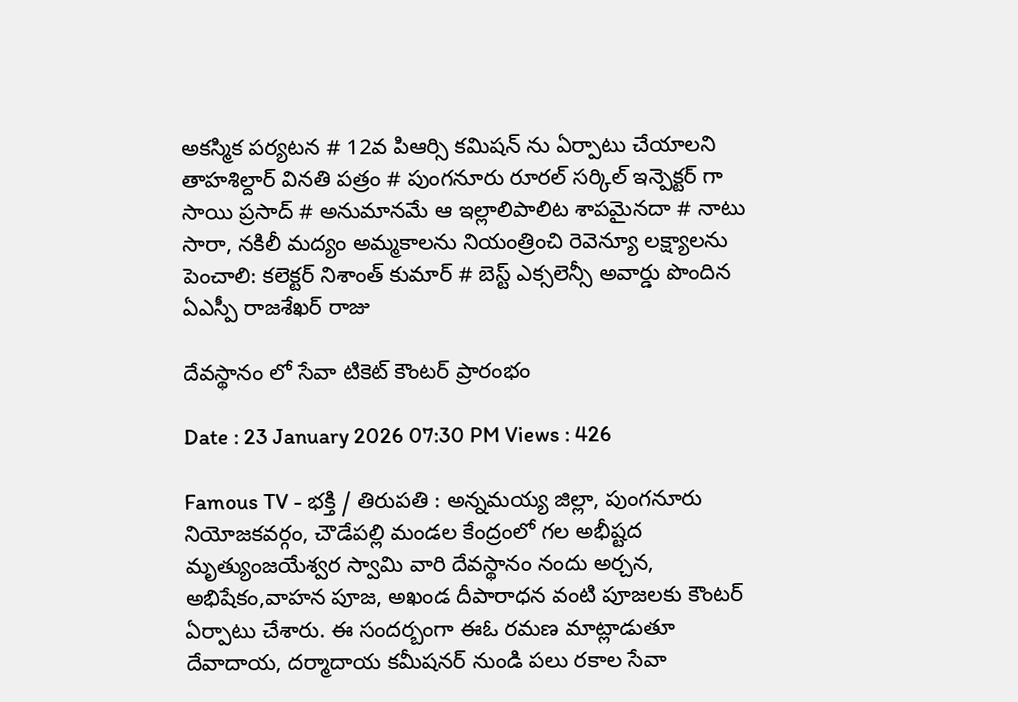అకస్మిక పర్యటన # 12వ పిఆర్సి కమిషన్ ను ఏర్పాటు చేయాలని తాహశిల్దార్ వినతి పత్రం # పుంగనూరు రూరల్ సర్కిల్ ఇన్పెక్టర్ గా సాయి ప్రసాద్ # అనుమానమే ఆ ఇల్లాలిపాలిట శాపమైనదా # నాటు సారా, నకిలీ మద్యం అమ్మకాలను నియంత్రించి రెవెన్యూ లక్ష్యాలను పెంచాలి: కలెక్టర్ నిశాంత్ కుమార్ # బెస్ట్ ఎక్సలెన్సీ అవార్డు పొందిన ఏఎస్పీ రాజశేఖర్ రాజు

దేవస్థానం లో సేవా టికెట్ కౌంటర్ ప్రారంభం

Date : 23 January 2026 07:30 PM Views : 426

Famous TV - భక్తి / తిరుపతి : అన్నమయ్య జిల్లా, పుంగనూరు నియోజకవర్గం, చౌడేపల్లి మండల కేంద్రంలో గల అభీష్టద మృత్యుంజయేశ్వర స్వామి వారి దేవస్థానం నందు అర్చన, అభిషేకం,వాహన పూజ, అఖండ దీపారాధన వంటి పూజలకు కౌంటర్ ఏర్పాటు చేశారు. ఈ సందర్బంగా ఈఓ రమణ మాట్లాడుతూ దేవాదాయ, దర్మాదాయ కమీషనర్ నుండి పలు రకాల సేవా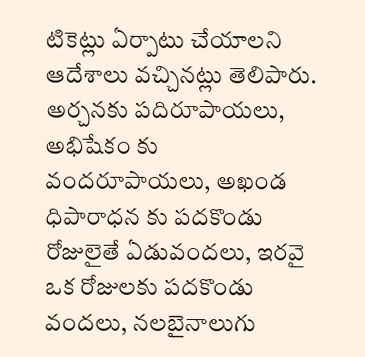టికెట్లు ఏర్పాటు చేయాలని ఆదేశాలు వచ్చినట్లు తెలిపారు. అర్చనకు పదిరూపాయలు, అభిషేకం కు వందరూపాయలు, అఖండ ధిపారాధన కు పదకొండు రోజులైతే ఏడువందలు, ఇరవై ఒక రోజులకు పదకొండు వందలు, నలబైనాలుగు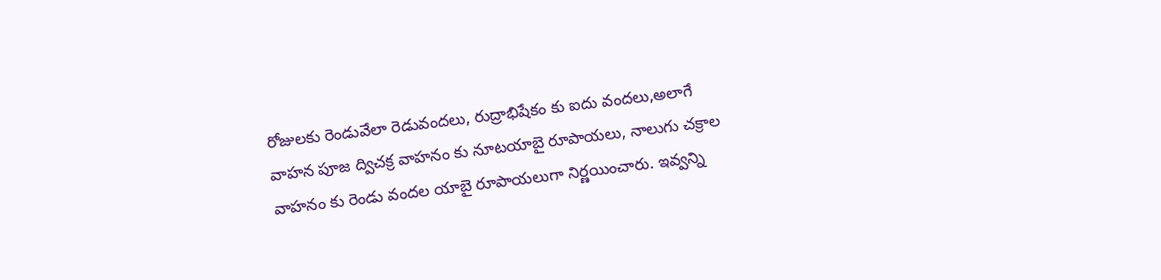రోజులకు రెండువేలా రెడువందలు, రుద్రాభిషేకం కు ఐదు వందలు,అలాగే వాహన పూజ ద్విచక్ర వాహనం కు నూటయాబై రూపాయలు, నాలుగు చక్రాల వాహనం కు రెండు వందల యాబై రూపాయలుగా నిర్ణయించారు. ఇవ్వన్ని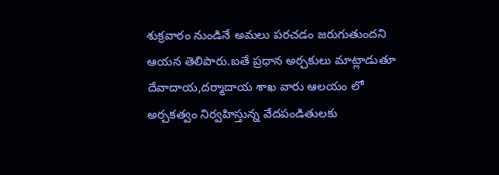శుక్రవారం నుండినే అమలు పరచడం జరుగుతుందని ఆయన తెలిపారు.ఐతే ప్రధాన అర్చకులు మాట్లాడుతూ దేవాదాయ,దర్మాదాయ శాఖ వారు ఆలయం లో అర్చకత్వం నిర్వహిస్తున్న వేదపండితులకు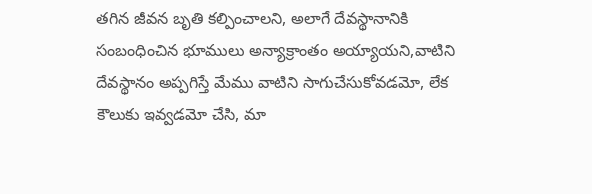తగిన జీవన బృతి కల్పించాలని, అలాగే దేవస్థానానికి సంబంధించిన భూములు అన్యాక్రాంతం అయ్యాయని,వాటిని దేవస్థానం అప్పగిస్తే మేము వాటిని సాగుచేసుకోవడమో, లేక కౌలుకు ఇవ్వడమో చేసి, మా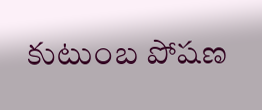కుటుంబ పోషణ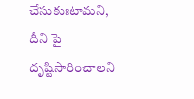చేసుకుఃటామని, దీని పై దృష్టిసారించాలని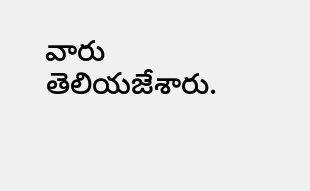వారు తెలియజేశారు.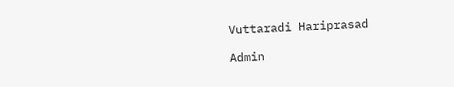Vuttaradi Hariprasad

Admin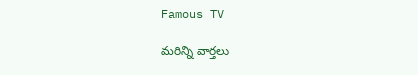Famous TV

మరిన్ని వార్తలు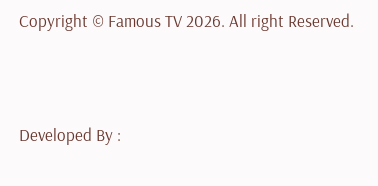Copyright © Famous TV 2026. All right Reserved.



Developed By :